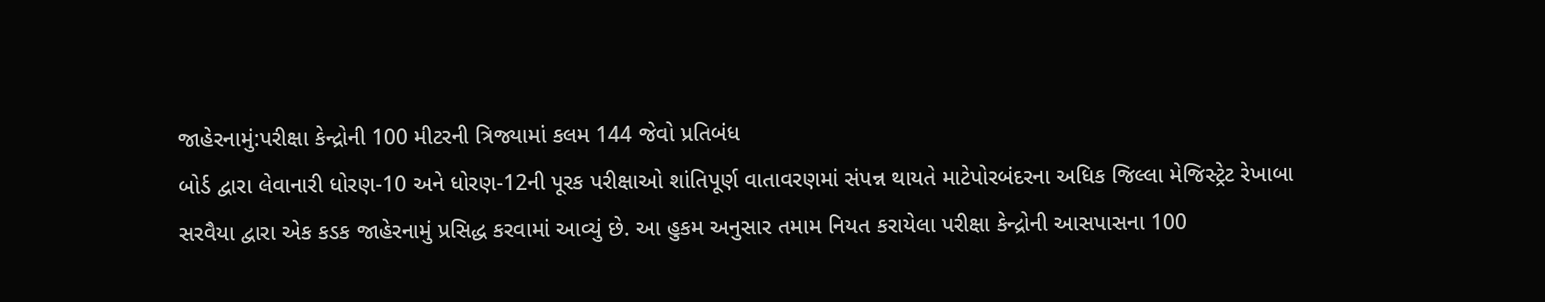જાહેરનામું:પરીક્ષા કેન્દ્રોની 100 મીટરની ત્રિજ્યામાં કલમ 144 જેવો પ્રતિબંધ
બોર્ડ દ્વારા લેવાનારી ધોરણ-10 અને ધોરણ-12ની પૂરક પરીક્ષાઓ શાંતિપૂર્ણ વાતાવરણમાં સંપન્ન થાયતે માટેપોરબંદરના અધિક જિલ્લા મેજિસ્ટ્રેટ રેખાબા સરવૈયા દ્વારા એક કડક જાહેરનામું પ્રસિદ્ધ કરવામાં આવ્યું છે. આ હુકમ અનુસાર તમામ નિયત કરાયેલા પરીક્ષા કેન્દ્રોની આસપાસના 100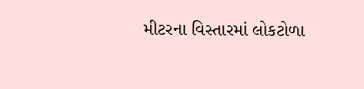મીટરના વિસ્તારમાં લોકટોળા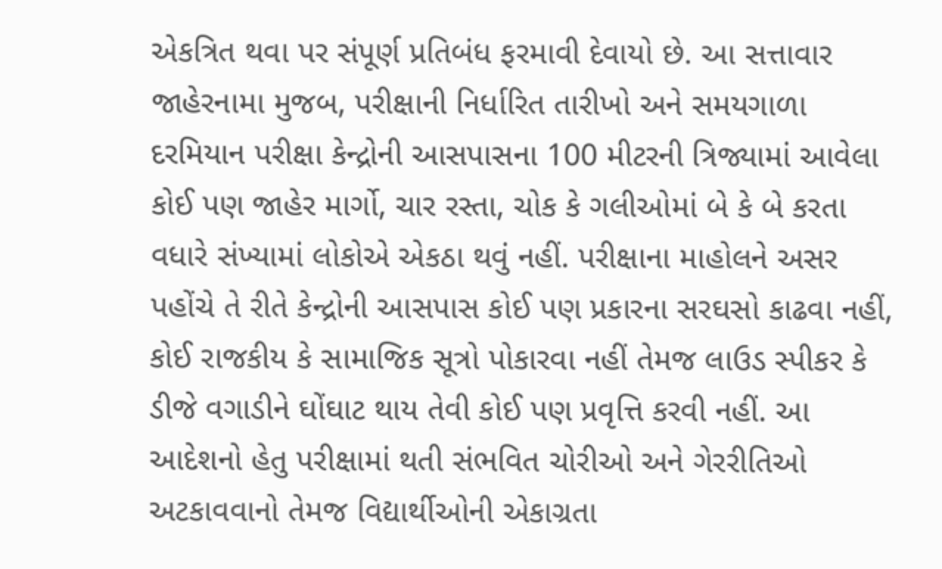એકત્રિત થવા પર સંપૂર્ણ પ્રતિબંધ ફરમાવી દેવાયો છે. આ સત્તાવાર જાહેરનામા મુજબ, પરીક્ષાની નિર્ધારિત તારીખો અને સમયગાળા દરમિયાન પરીક્ષા કેન્દ્રોની આસપાસના 100 મીટરની ત્રિજ્યામાં આવેલા કોઈ પણ જાહેર માર્ગો, ચાર રસ્તા, ચોક કે ગલીઓમાં બે કે બે કરતા વધારે સંખ્યામાં લોકોએ એકઠા થવું નહીં. પરીક્ષાના માહોલને અસર પહોંચે તે રીતે કેન્દ્રોની આસપાસ કોઈ પણ પ્રકારના સરઘસો કાઢવા નહીં, કોઈ રાજકીય કે સામાજિક સૂત્રો પોકારવા નહીં તેમજ લાઉડ સ્પીકર કે ડીજે વગાડીને ઘોંઘાટ થાય તેવી કોઈ પણ પ્રવૃત્તિ કરવી નહીં. આ આદેશનો હેતુ પરીક્ષામાં થતી સંભવિત ચોરીઓ અને ગેરરીતિઓ અટકાવવાનો તેમજ વિદ્યાર્થીઓની એકાગ્રતા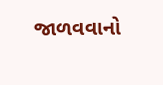જાળવવાનો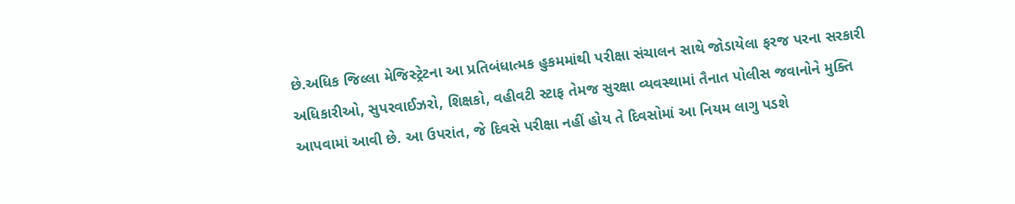છે.અધિક જિલ્લા મેજિસ્ટ્રેટના આ પ્રતિબંધાત્મક હુકમમાંથી પરીક્ષા સંચાલન સાથે જોડાયેલા ફરજ પરના સરકારી અધિકારીઓ, સુપરવાઈઝરો, શિક્ષકો, વહીવટી સ્ટાફ તેમજ સુરક્ષા વ્યવસ્થામાં તૈનાત પોલીસ જવાનોને મુક્તિ આપવામાં આવી છે. આ ઉપરાંત, જે દિવસે પરીક્ષા નહીં હોય તે દિવસોમાં આ નિયમ લાગુ પડશે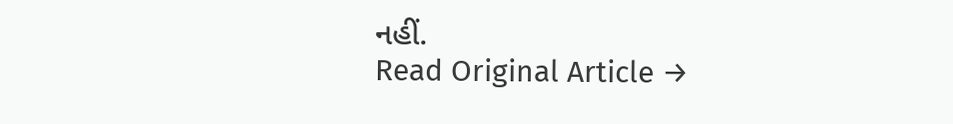નહીં.
Read Original Article →